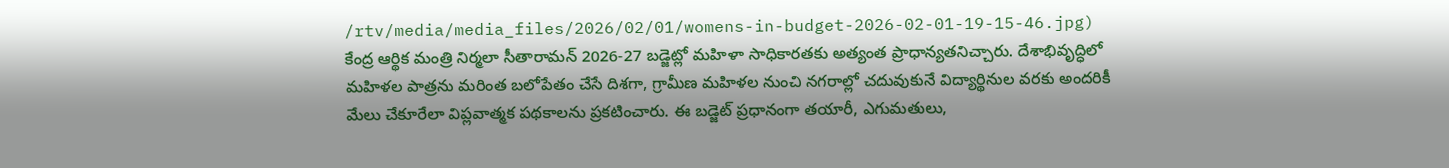/rtv/media/media_files/2026/02/01/womens-in-budget-2026-02-01-19-15-46.jpg)
కేంద్ర ఆర్థిక మంత్రి నిర్మలా సీతారామన్ 2026-27 బడ్జెట్లో మహిళా సాధికారతకు అత్యంత ప్రాధాన్యతనిచ్చారు. దేశాభివృద్ధిలో మహిళల పాత్రను మరింత బలోపేతం చేసే దిశగా, గ్రామీణ మహిళల నుంచి నగరాల్లో చదువుకునే విద్యార్థినుల వరకు అందరికీ మేలు చేకూరేలా విప్లవాత్మక పథకాలను ప్రకటించారు. ఈ బడ్జెట్ ప్రధానంగా తయారీ, ఎగుమతులు,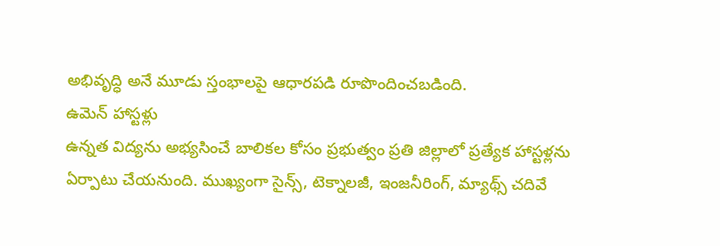అభివృద్ధి అనే మూడు స్తంభాలపై ఆధారపడి రూపొందించబడింది.
ఉమెన్ హాస్టళ్లు
ఉన్నత విద్యను అభ్యసించే బాలికల కోసం ప్రభుత్వం ప్రతి జిల్లాలో ప్రత్యేక హాస్టళ్లను ఏర్పాటు చేయనుంది. ముఖ్యంగా సైన్స్, టెక్నాలజీ, ఇంజనీరింగ్, మ్యాథ్స్ చదివే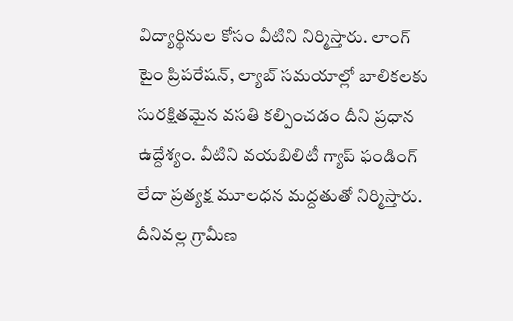విద్యార్థినుల కోసం వీటిని నిర్మిస్తారు. లాంగ్ టైం ప్రిపరేషన్, ల్యాబ్ సమయాల్లో బాలికలకు సురక్షితమైన వసతి కల్పించడం దీని ప్రధాన ఉద్దేశ్యం. వీటిని వయబిలిటీ గ్యాప్ ఫండింగ్ లేదా ప్రత్యక్ష మూలధన మద్దతుతో నిర్మిస్తారు. దీనివల్ల గ్రామీణ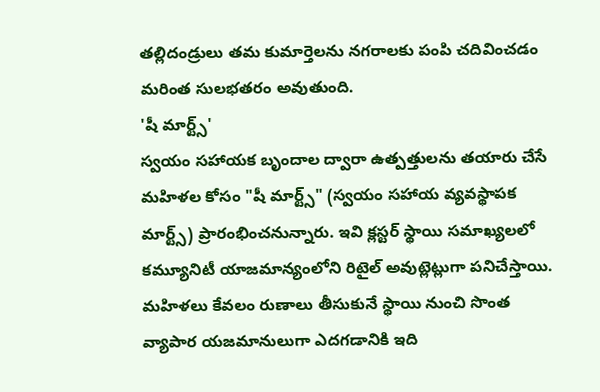తల్లిదండ్రులు తమ కుమార్తెలను నగరాలకు పంపి చదివించడం మరింత సులభతరం అవుతుంది.
'షీ మార్ట్స్'
స్వయం సహాయక బృందాల ద్వారా ఉత్పత్తులను తయారు చేసే మహిళల కోసం "షీ మార్ట్స్" (స్వయం సహాయ వ్యవస్థాపక మార్ట్స్) ప్రారంభించనున్నారు. ఇవి క్లస్టర్ స్థాయి సమాఖ్యలలో కమ్యూనిటీ యాజమాన్యంలోని రిటైల్ అవుట్లెట్లుగా పనిచేస్తాయి. మహిళలు కేవలం రుణాలు తీసుకునే స్థాయి నుంచి సొంత వ్యాపార యజమానులుగా ఎదగడానికి ఇది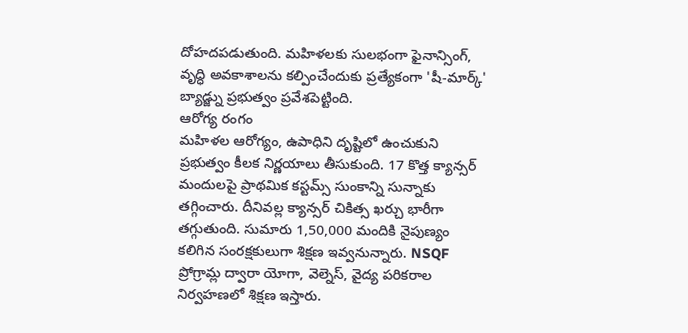దోహదపడుతుంది. మహిళలకు సులభంగా ఫైనాన్సింగ్, వృద్ధి అవకాశాలను కల్పించేందుకు ప్రత్యేకంగా 'షీ-మార్క్' బ్యాడ్జ్ను ప్రభుత్వం ప్రవేశపెట్టింది.
ఆరోగ్య రంగం
మహిళల ఆరోగ్యం, ఉపాధిని దృష్టిలో ఉంచుకుని ప్రభుత్వం కీలక నిర్ణయాలు తీసుకుంది. 17 కొత్త క్యాన్సర్ మందులపై ప్రాథమిక కస్టమ్స్ సుంకాన్ని సున్నాకు తగ్గించారు. దీనివల్ల క్యాన్సర్ చికిత్స ఖర్చు భారీగా తగ్గుతుంది. సుమారు 1,50,000 మందికి నైపుణ్యం కలిగిన సంరక్షకులుగా శిక్షణ ఇవ్వనున్నారు. NSQF ప్రోగ్రామ్ల ద్వారా యోగా, వెల్నెస్, వైద్య పరికరాల నిర్వహణలో శిక్షణ ఇస్తారు.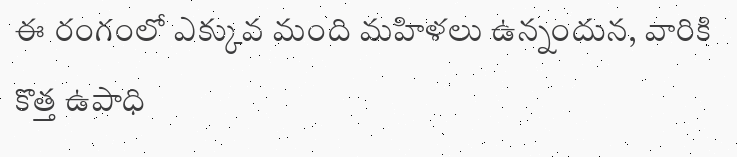ఈ రంగంలో ఎక్కువ మంది మహిళలు ఉన్నందున, వారికి కొత్త ఉపాధి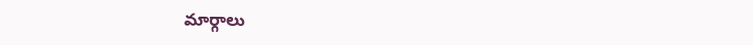మార్గాలు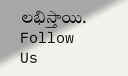లభిస్తాయి.
Follow Us